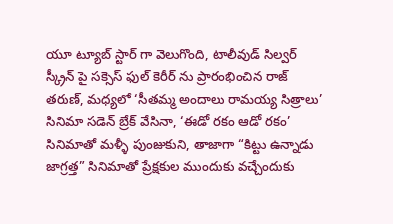యూ ట్యూబ్ స్టార్ గా వెలుగొంది, టాలీవుడ్ సిల్వర్ స్క్రీన్ పై సక్సెస్ ఫుల్ కెరీర్ ను ప్రారంభించిన రాజ్ తరుణ్, మధ్యలో ‘సీతమ్మ అందాలు రామయ్య సిత్రాలు’ సినిమా సడెన్ బ్రేక్ వేసినా, ‘ఈడో రకం ఆడో రకం’ సినిమాతో మళ్ళీ పుంజుకుని, తాజాగా “కిట్టు ఉన్నాడు జాగ్రత్త” సినిమాతో ప్రేక్షకుల ముందుకు వచ్చేందుకు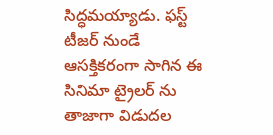సిద్ధమయ్యాడు. ఫస్ట్ టీజర్ నుండే ఆసక్తికరంగా సాగిన ఈ సినిమా ట్రైలర్ ను తాజాగా విడుదల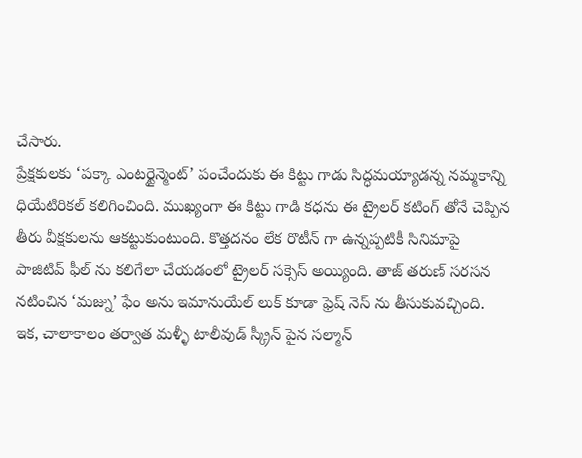చేసారు.
ప్రేక్షకులకు ‘పక్కా ఎంటర్టైన్మెంట్’ పంచేందుకు ఈ కిట్టు గాడు సిద్ధమయ్యాడన్న నమ్మకాన్ని ధియేటిరికల్ కలిగించింది. ముఖ్యంగా ఈ కిట్టు గాడి కధను ఈ ట్రైలర్ కటింగ్ తోనే చెప్పిన తీరు వీక్షకులను ఆకట్టుకుంటుంది. కొత్తదనం లేక రొటీన్ గా ఉన్నప్పటికీ సినిమాపై పాజిటివ్ ఫీల్ ను కలిగేలా చేయడంలో ట్రైలర్ సక్సెస్ అయ్యింది. తాజ్ తరుణ్ సరసన నటించిన ‘మజ్ను’ ఫేం అను ఇమానుయేల్ లుక్ కూడా ఫ్రెష్ నెస్ ను తీసుకువచ్చింది.
ఇక, చాలాకాలం తర్వాత మళ్ళీ టాలీవుడ్ స్క్రీన్ పైన సల్మాన్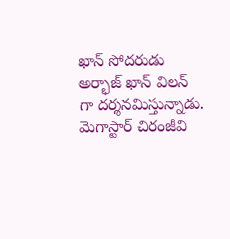ఖాన్ సోదరుడు అర్భాజ్ ఖాన్ విలన్ గా దర్శనమిస్తున్నాడు. మెగాస్టార్ చిరంజీవి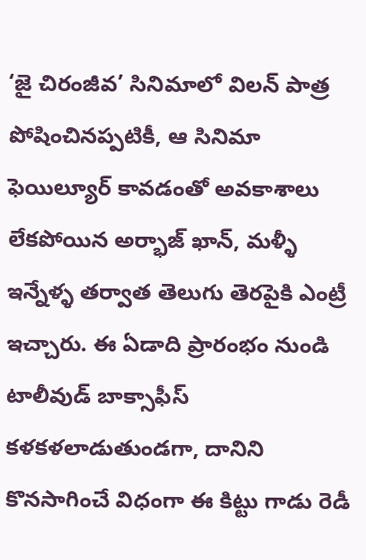‘జై చిరంజీవ’ సినిమాలో విలన్ పాత్ర పోషించినప్పటికీ, ఆ సినిమా ఫెయిల్యూర్ కావడంతో అవకాశాలు లేకపోయిన అర్భాజ్ ఖాన్, మళ్ళీ ఇన్నేళ్ళ తర్వాత తెలుగు తెరపైకి ఎంట్రీ ఇచ్చారు. ఈ ఏడాది ప్రారంభం నుండి టాలీవుడ్ బాక్సాఫీస్ కళకళలాడుతుండగా, దానిని కొనసాగించే విధంగా ఈ కిట్టు గాడు రెడీ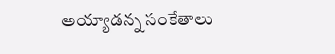అయ్యాడన్న సంకేతాలు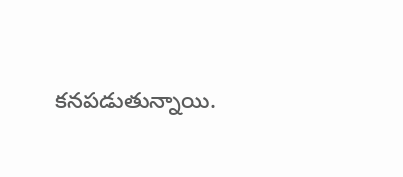కనపడుతున్నాయి.